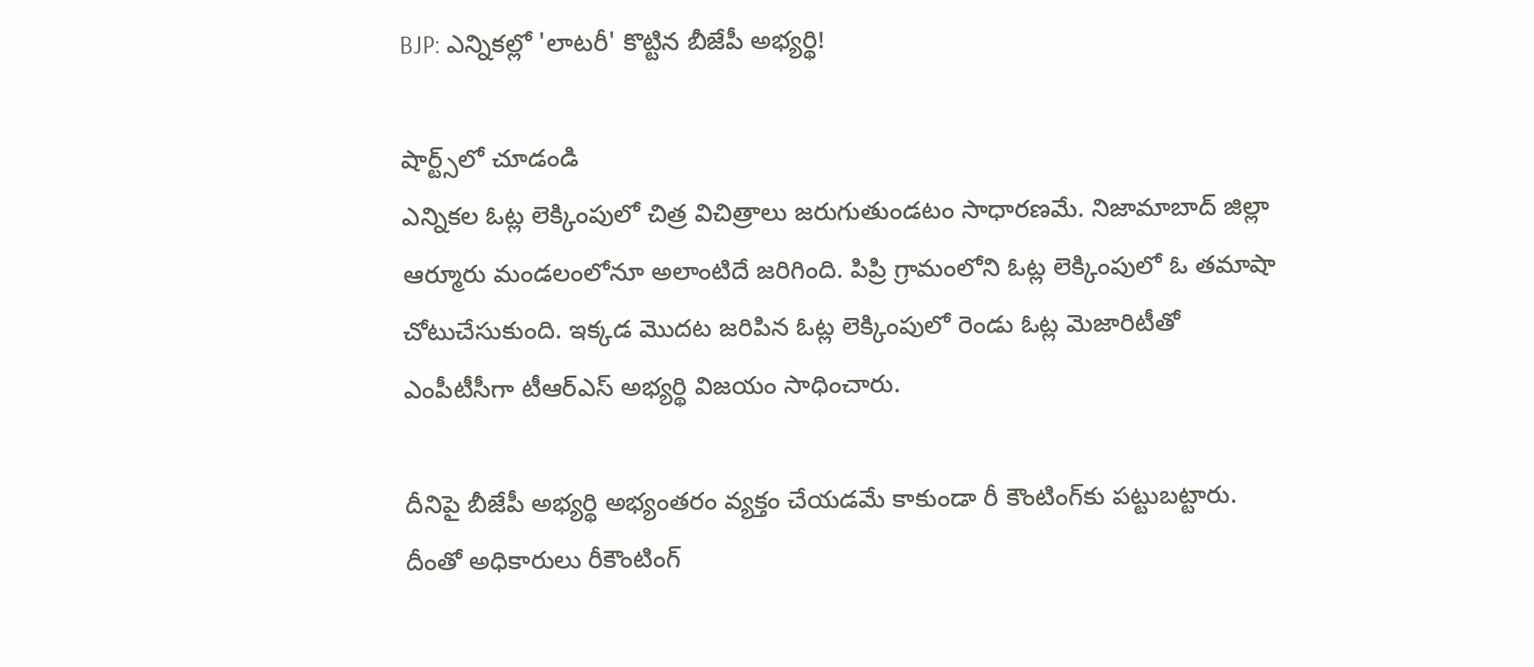BJP: ఎన్నికల్లో 'లాటరీ' కొట్టిన బీజేపీ అభ్యర్థి!

షార్ట్స్‌లో చూడండి
ఎన్నికల ఓట్ల లెక్కింపులో చిత్ర విచిత్రాలు జరుగుతుండటం సాధారణమే. నిజామాబాద్ జిల్లా ఆర్మూరు మండలంలోనూ అలాంటిదే జరిగింది. పిప్రి గ్రామంలోని ఓట్ల లెక్కింపులో ఓ తమాషా చోటుచేసుకుంది. ఇక్కడ మొదట జరిపిన ఓట్ల లెక్కింపులో రెండు ఓట్ల మెజారిటీతో ఎంపీటీసీగా టీఆర్ఎస్ అభ్యర్థి విజయం సాధించారు.

దీనిపై బీజేపీ అభ్యర్థి అభ్యంతరం వ్యక్తం చేయడమే కాకుండా రీ కౌంటింగ్‌కు పట్టుబట్టారు. దీంతో అధికారులు రీకౌంటింగ్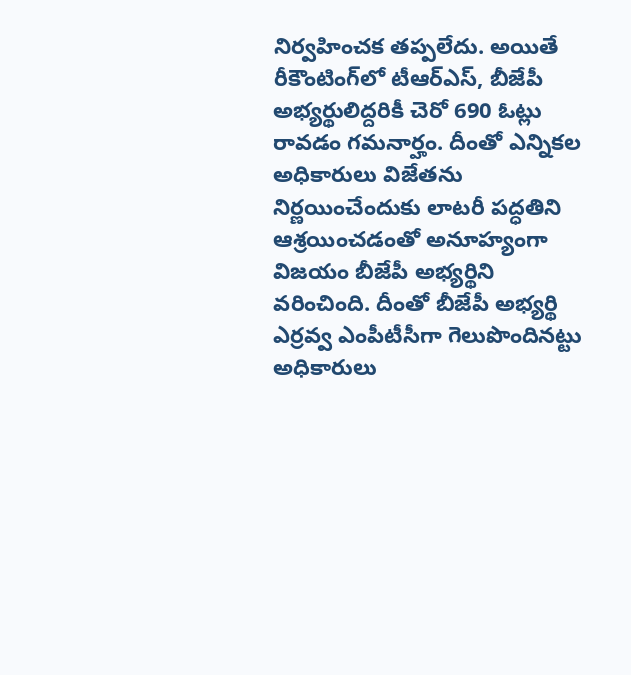నిర్వహించక తప్పలేదు. అయితే రీకౌంటింగ్‌లో టీఆర్ఎస్, బీజేపీ అభ్యర్థులిద్దరికీ చెరో 690 ఓట్లు రావడం గమనార్హం. దీంతో ఎన్నికల అధికారులు విజేతను నిర్ణయించేందుకు లాటరీ పద్ధతిని ఆశ్రయించడంతో అనూహ్యంగా విజయం బీజేపీ అభ్యర్థిని వరించింది. దీంతో బీజేపీ అభ్యర్థి ఎర్రవ్వ ఎంపీటీసీగా గెలుపొందినట్టు అధికారులు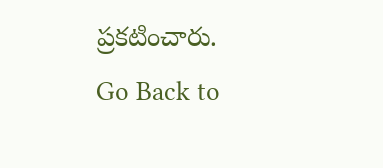ప్రకటించారు.
Go Back to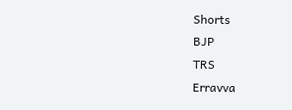Shorts
BJP
TRS
Erravva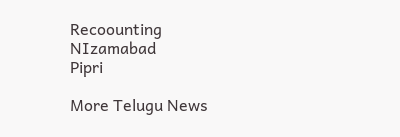Recoounting
NIzamabad
Pipri

More Telugu News